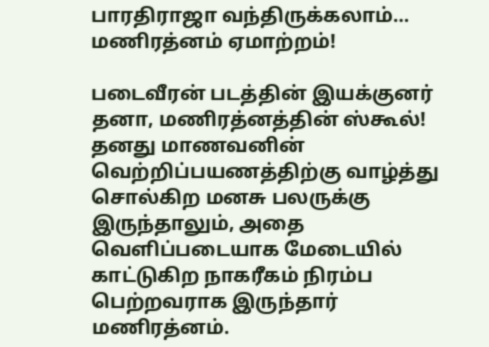பாரதிராஜா வந்திருக்கலாம்… மணிரத்னம் ஏமாற்றம்!

படைவீரன் படத்தின் இயக்குனர் தனா, மணிரத்னத்தின் ஸ்கூல்! தனது மாணவனின் வெற்றிப்பயணத்திற்கு வாழ்த்து சொல்கிற மனசு பலருக்கு இருந்தாலும், அதை வெளிப்படையாக மேடையில் காட்டுகிற நாகரீகம் நிரம்ப பெற்றவராக இருந்தார் மணிரத்னம்.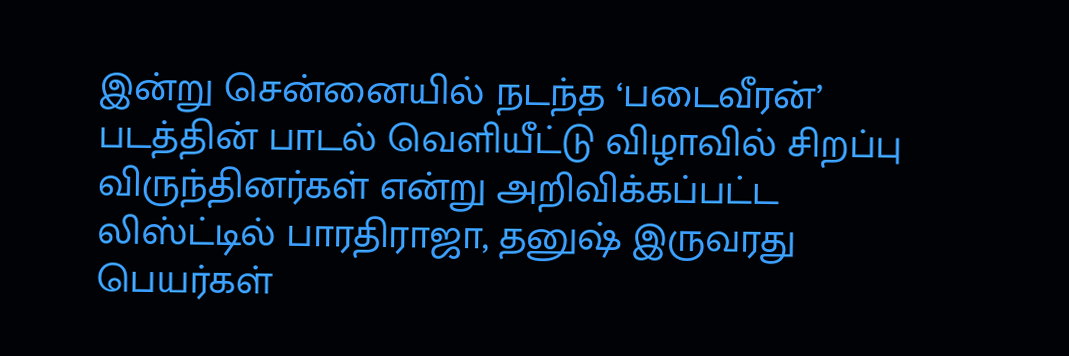இன்று சென்னையில் நடந்த ‘படைவீரன்’ படத்தின் பாடல் வெளியீட்டு விழாவில் சிறப்பு விருந்தினர்கள் என்று அறிவிக்கப்பட்ட லிஸ்ட்டில் பாரதிராஜா, தனுஷ் இருவரது பெயர்கள்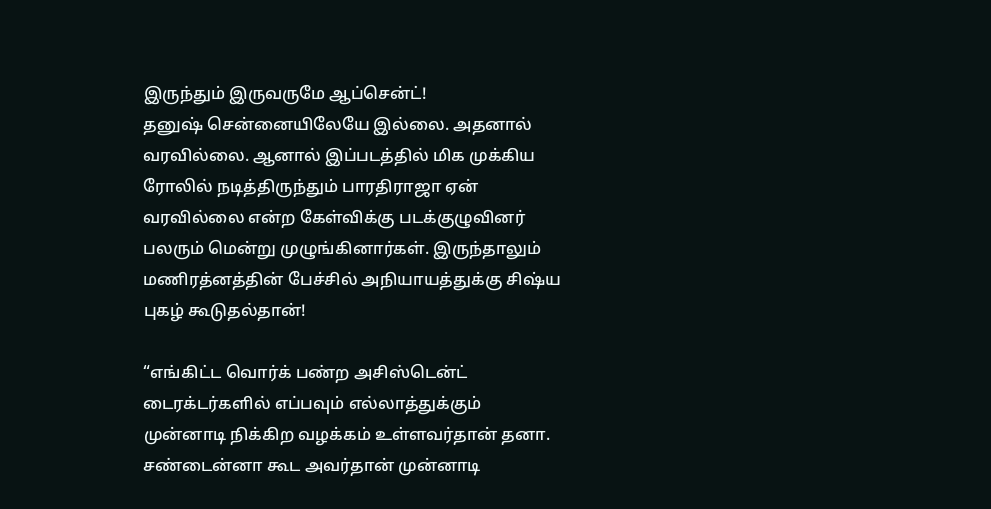இருந்தும் இருவருமே ஆப்சென்ட்!
தனுஷ் சென்னையிலேயே இல்லை. அதனால் வரவில்லை. ஆனால் இப்படத்தில் மிக முக்கிய ரோலில் நடித்திருந்தும் பாரதிராஜா ஏன் வரவில்லை என்ற கேள்விக்கு படக்குழுவினர் பலரும் மென்று முழுங்கினார்கள். இருந்தாலும் மணிரத்னத்தின் பேச்சில் அநியாயத்துக்கு சிஷ்ய புகழ் கூடுதல்தான்!

“எங்கிட்ட வொர்க் பண்ற அசிஸ்டென்ட் டைரக்டர்களில் எப்பவும் எல்லாத்துக்கும் முன்னாடி நிக்கிற வழக்கம் உள்ளவர்தான் தனா. சண்டைன்னா கூட அவர்தான் முன்னாடி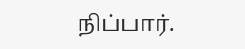நிப்பார்.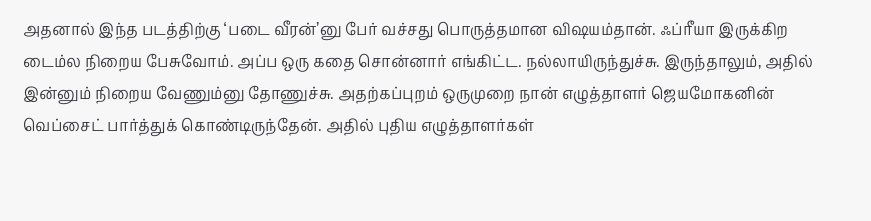அதனால் இந்த படத்திற்கு ‘படை வீரன்’னு பேர் வச்சது பொருத்தமான விஷயம்தான். ஃப்ரீயா இருக்கிற டைம்ல நிறைய பேசுவோம். அப்ப ஒரு கதை சொன்னார் எங்கிட்ட. நல்லாயிருந்துச்சு. இருந்தாலும், அதில் இன்னும் நிறைய வேணும்னு தோணுச்சு. அதற்கப்புறம் ஒருமுறை நான் எழுத்தாளர் ஜெயமோகனின் வெப்சைட் பார்த்துக் கொண்டிருந்தேன். அதில் புதிய எழுத்தாளர்கள்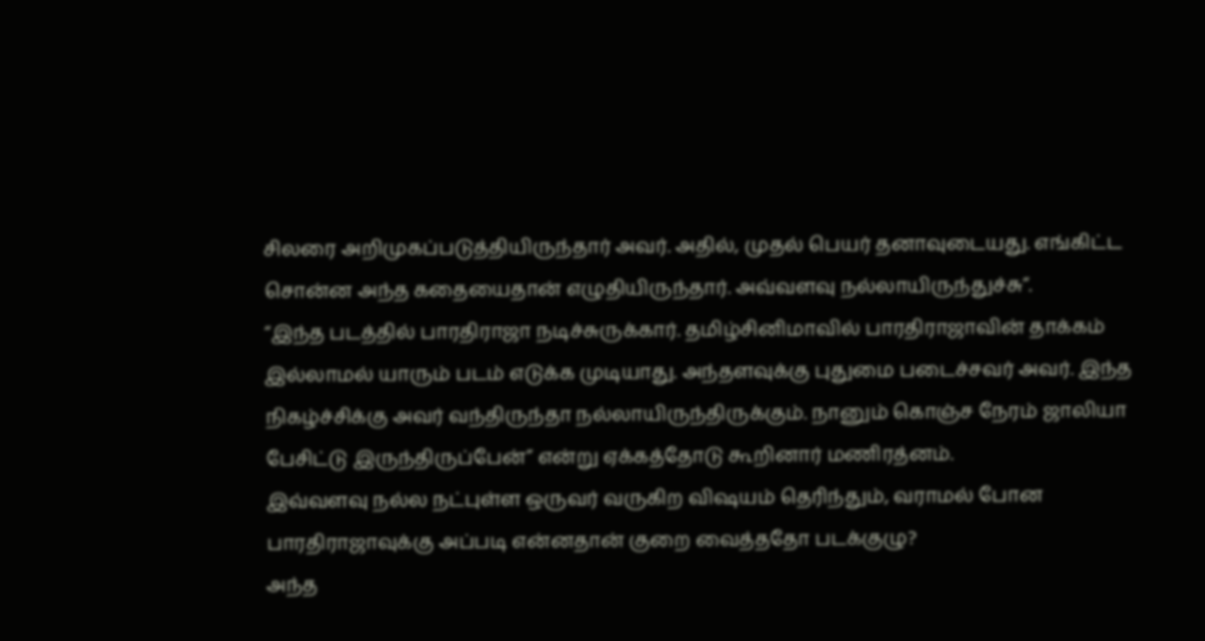சிலரை அறிமுகப்படுத்தியிருந்தார் அவர். அதில், முதல் பெயர் தனாவுடையது. எங்கிட்ட சொன்ன அந்த கதையைதான் எழுதியிருந்தார். அவ்வளவு நல்லாயிருந்துச்சு”.
“இந்த படத்தில் பாரதிராஜா நடிச்சுருக்கார். தமிழ்சினிமாவில் பாரதிராஜாவின் தாக்கம் இல்லாமல் யாரும் படம் எடுக்க முடியாது. அந்தளவுக்கு புதுமை படைச்சவர் அவர். இந்த நிகழ்ச்சிக்கு அவர் வந்திருந்தா நல்லாயிருந்திருக்கும். நானும் கொஞ்ச நேரம் ஜாலியா பேசிட்டு இருந்திருப்பேன்” என்று ஏக்கத்தோடு கூறினார் மணிரத்னம்.
இவ்வளவு நல்ல நட்புள்ள ஒருவர் வருகிற விஷயம் தெரிந்தும், வராமல் போன பாரதிராஜாவுக்கு அப்படி என்னதான் குறை வைத்ததோ படக்குழு?
அந்த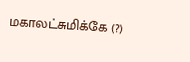மகாலட்சுமிக்கே (?)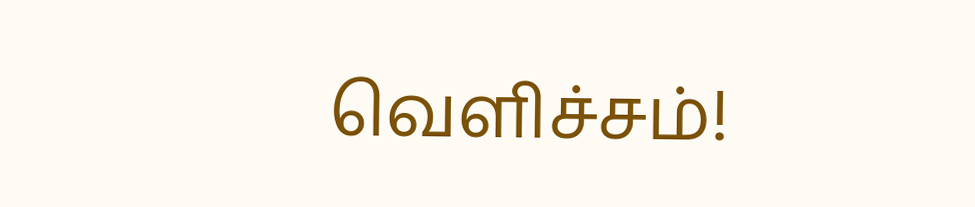வெளிச்சம்!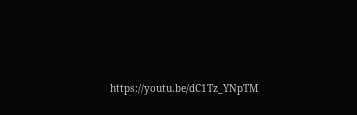https://youtu.be/dC1Tz_YNpTM